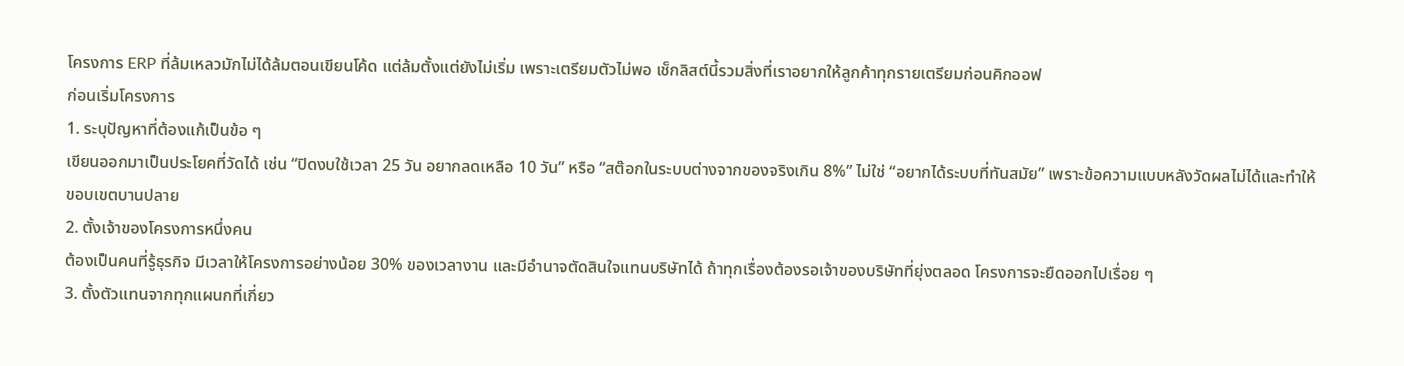โครงการ ERP ที่ล้มเหลวมักไม่ได้ล้มตอนเขียนโค้ด แต่ล้มตั้งแต่ยังไม่เริ่ม เพราะเตรียมตัวไม่พอ เช็กลิสต์นี้รวมสิ่งที่เราอยากให้ลูกค้าทุกรายเตรียมก่อนคิกออฟ
ก่อนเริ่มโครงการ
1. ระบุปัญหาที่ต้องแก้เป็นข้อ ๆ
เขียนออกมาเป็นประโยคที่วัดได้ เช่น “ปิดงบใช้เวลา 25 วัน อยากลดเหลือ 10 วัน” หรือ “สต๊อกในระบบต่างจากของจริงเกิน 8%” ไม่ใช่ “อยากได้ระบบที่ทันสมัย” เพราะข้อความแบบหลังวัดผลไม่ได้และทำให้ขอบเขตบานปลาย
2. ตั้งเจ้าของโครงการหนึ่งคน
ต้องเป็นคนที่รู้ธุรกิจ มีเวลาให้โครงการอย่างน้อย 30% ของเวลางาน และมีอำนาจตัดสินใจแทนบริษัทได้ ถ้าทุกเรื่องต้องรอเจ้าของบริษัทที่ยุ่งตลอด โครงการจะยืดออกไปเรื่อย ๆ
3. ตั้งตัวแทนจากทุกแผนกที่เกี่ยว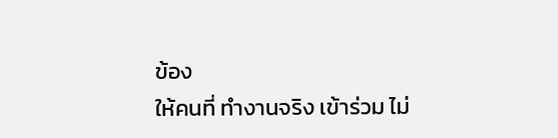ข้อง
ให้คนที่ ทำงานจริง เข้าร่วม ไม่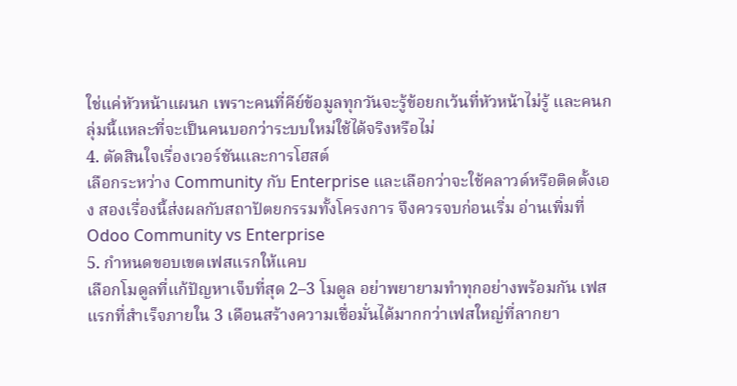ใช่แค่หัวหน้าแผนก เพราะคนที่คีย์ข้อมูลทุกวันจะรู้ข้อยกเว้นที่หัวหน้าไม่รู้ และคนกลุ่มนี้แหละที่จะเป็นคนบอกว่าระบบใหม่ใช้ได้จริงหรือไม่
4. ตัดสินใจเรื่องเวอร์ชันและการโฮสต์
เลือกระหว่าง Community กับ Enterprise และเลือกว่าจะใช้คลาวด์หรือติดตั้งเอง สองเรื่องนี้ส่งผลกับสถาปัตยกรรมทั้งโครงการ จึงควรจบก่อนเริ่ม อ่านเพิ่มที่ Odoo Community vs Enterprise
5. กำหนดขอบเขตเฟสแรกให้แคบ
เลือกโมดูลที่แก้ปัญหาเจ็บที่สุด 2–3 โมดูล อย่าพยายามทำทุกอย่างพร้อมกัน เฟสแรกที่สำเร็จภายใน 3 เดือนสร้างความเชื่อมั่นได้มากกว่าเฟสใหญ่ที่ลากยา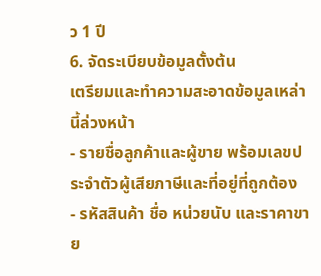ว 1 ปี
6. จัดระเบียบข้อมูลตั้งต้น
เตรียมและทำความสะอาดข้อมูลเหล่านี้ล่วงหน้า
- รายชื่อลูกค้าและผู้ขาย พร้อมเลขประจำตัวผู้เสียภาษีและที่อยู่ที่ถูกต้อง
- รหัสสินค้า ชื่อ หน่วยนับ และราคาขาย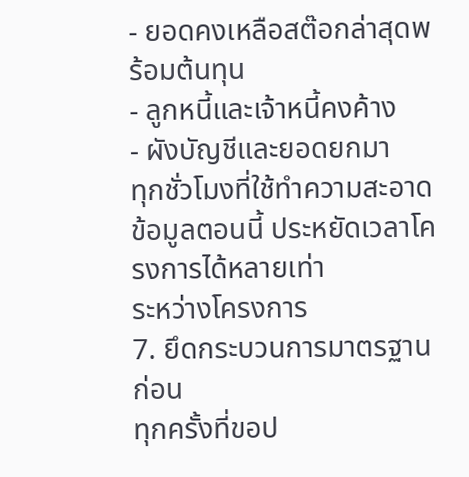- ยอดคงเหลือสต๊อกล่าสุดพร้อมต้นทุน
- ลูกหนี้และเจ้าหนี้คงค้าง
- ผังบัญชีและยอดยกมา
ทุกชั่วโมงที่ใช้ทำความสะอาดข้อมูลตอนนี้ ประหยัดเวลาโครงการได้หลายเท่า
ระหว่างโครงการ
7. ยึดกระบวนการมาตรฐานก่อน
ทุกครั้งที่ขอป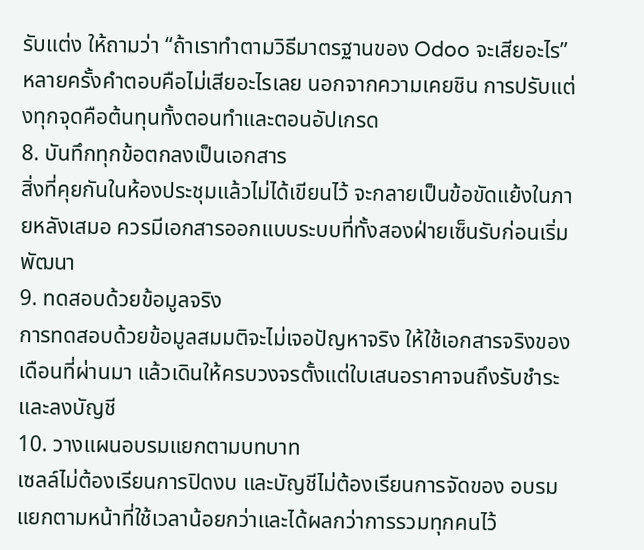รับแต่ง ให้ถามว่า “ถ้าเราทำตามวิธีมาตรฐานของ Odoo จะเสียอะไร” หลายครั้งคำตอบคือไม่เสียอะไรเลย นอกจากความเคยชิน การปรับแต่งทุกจุดคือต้นทุนทั้งตอนทำและตอนอัปเกรด
8. บันทึกทุกข้อตกลงเป็นเอกสาร
สิ่งที่คุยกันในห้องประชุมแล้วไม่ได้เขียนไว้ จะกลายเป็นข้อขัดแย้งในภายหลังเสมอ ควรมีเอกสารออกแบบระบบที่ทั้งสองฝ่ายเซ็นรับก่อนเริ่มพัฒนา
9. ทดสอบด้วยข้อมูลจริง
การทดสอบด้วยข้อมูลสมมติจะไม่เจอปัญหาจริง ให้ใช้เอกสารจริงของเดือนที่ผ่านมา แล้วเดินให้ครบวงจรตั้งแต่ใบเสนอราคาจนถึงรับชำระและลงบัญชี
10. วางแผนอบรมแยกตามบทบาท
เซลล์ไม่ต้องเรียนการปิดงบ และบัญชีไม่ต้องเรียนการจัดของ อบรมแยกตามหน้าที่ใช้เวลาน้อยกว่าและได้ผลกว่าการรวมทุกคนไว้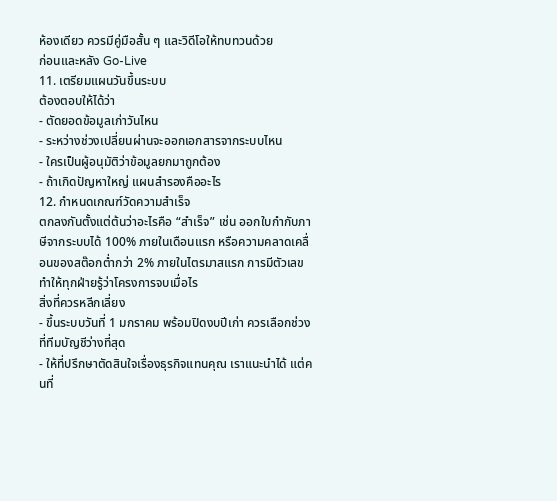ห้องเดียว ควรมีคู่มือสั้น ๆ และวิดีโอให้ทบทวนด้วย
ก่อนและหลัง Go-Live
11. เตรียมแผนวันขึ้นระบบ
ต้องตอบให้ได้ว่า
- ตัดยอดข้อมูลเก่าวันไหน
- ระหว่างช่วงเปลี่ยนผ่านจะออกเอกสารจากระบบไหน
- ใครเป็นผู้อนุมัติว่าข้อมูลยกมาถูกต้อง
- ถ้าเกิดปัญหาใหญ่ แผนสำรองคืออะไร
12. กำหนดเกณฑ์วัดความสำเร็จ
ตกลงกันตั้งแต่ต้นว่าอะไรคือ “สำเร็จ” เช่น ออกใบกำกับภาษีจากระบบได้ 100% ภายในเดือนแรก หรือความคลาดเคลื่อนของสต๊อกต่ำกว่า 2% ภายในไตรมาสแรก การมีตัวเลขทำให้ทุกฝ่ายรู้ว่าโครงการจบเมื่อไร
สิ่งที่ควรหลีกเลี่ยง
- ขึ้นระบบวันที่ 1 มกราคม พร้อมปิดงบปีเก่า ควรเลือกช่วงที่ทีมบัญชีว่างที่สุด
- ให้ที่ปรึกษาตัดสินใจเรื่องธุรกิจแทนคุณ เราแนะนำได้ แต่คนที่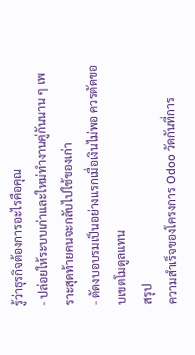รู้ว่าธุรกิจต้องการอะไรคือคุณ
- ปล่อยให้ระบบเก่าและใหม่ทำงานคู่กันนาน ๆ เพราะสุดท้ายคนจะกลับไปใช้ของเก่า
- ตัดงบอบรมเป็นอย่างแรกเมื่อเงินไม่พอ ควรตัดขอบเขตโมดูลแทน
สรุป
ความสำเร็จของโครงการ Odoo วัดกันที่การ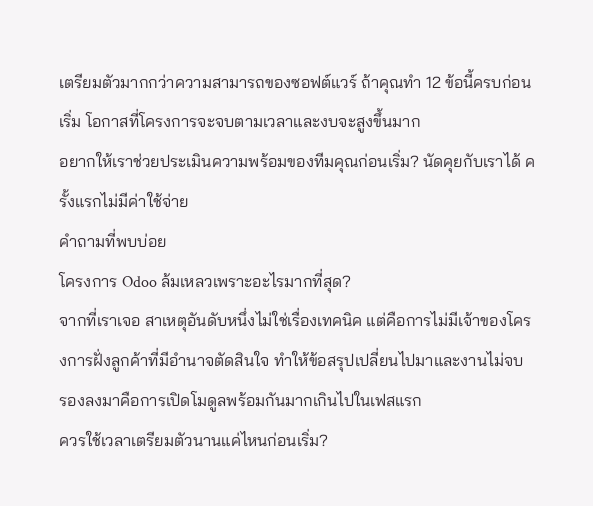เตรียมตัวมากกว่าความสามารถของซอฟต์แวร์ ถ้าคุณทำ 12 ข้อนี้ครบก่อนเริ่ม โอกาสที่โครงการจะจบตามเวลาและงบจะสูงขึ้นมาก
อยากให้เราช่วยประเมินความพร้อมของทีมคุณก่อนเริ่ม? นัดคุยกับเราได้ ครั้งแรกไม่มีค่าใช้จ่าย
คำถามที่พบบ่อย
โครงการ Odoo ล้มเหลวเพราะอะไรมากที่สุด?
จากที่เราเจอ สาเหตุอันดับหนึ่งไม่ใช่เรื่องเทคนิค แต่คือการไม่มีเจ้าของโครงการฝั่งลูกค้าที่มีอำนาจตัดสินใจ ทำให้ข้อสรุปเปลี่ยนไปมาและงานไม่จบ รองลงมาคือการเปิดโมดูลพร้อมกันมากเกินไปในเฟสแรก
ควรใช้เวลาเตรียมตัวนานแค่ไหนก่อนเริ่ม?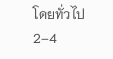โดยทั่วไป 2–4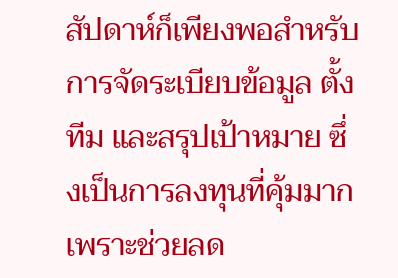สัปดาห์ก็เพียงพอสำหรับการจัดระเบียบข้อมูล ตั้งทีม และสรุปเป้าหมาย ซึ่งเป็นการลงทุนที่คุ้มมาก เพราะช่วยลด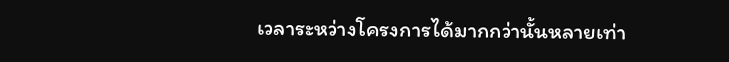เวลาระหว่างโครงการได้มากกว่านั้นหลายเท่า